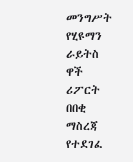መንግሥት የሂዩማን ራይትስ ዋች ሪፖርት በበቂ ማስረጃ የተደገፈ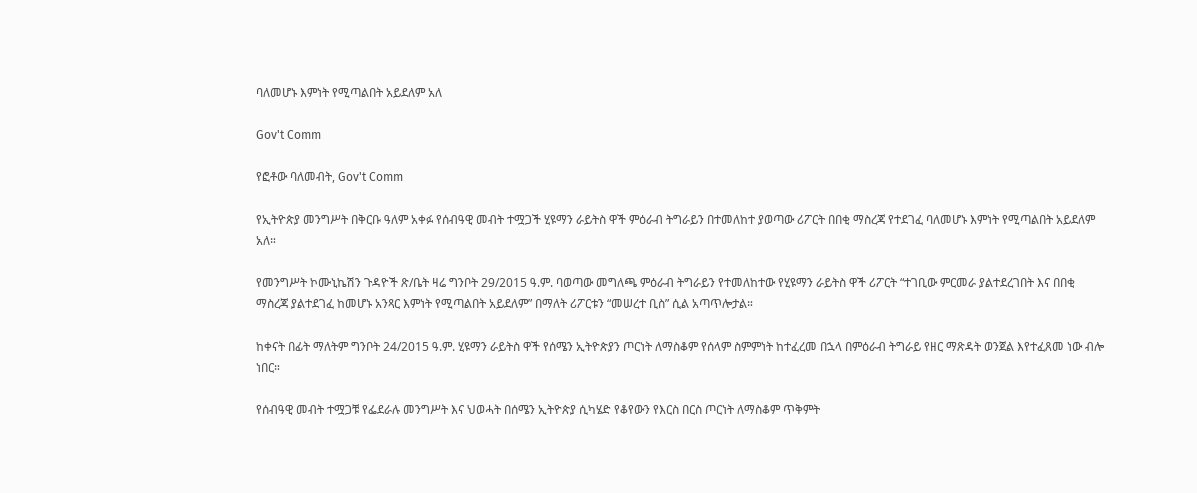ባለመሆኑ እምነት የሚጣልበት አይደለም አለ

Gov't Comm

የፎቶው ባለመብት, Gov't Comm

የኢትዮጵያ መንግሥት በቅርቡ ዓለም አቀፉ የሰብዓዊ መብት ተሟጋች ሂዩማን ራይትስ ዋች ምዕራብ ትግራይን በተመለከተ ያወጣው ሪፖርት በበቂ ማስረጃ የተደገፈ ባለመሆኑ እምነት የሚጣልበት አይደለም አለ።

የመንግሥት ኮሙኒኬሽን ጉዳዮች ጽ/ቤት ዛሬ ግንቦት 29/2015 ዓ.ም. ባወጣው መግለጫ ምዕራብ ትግራይን የተመለከተው የሂዩማን ራይትስ ዋች ሪፖርት “ተገቢው ምርመራ ያልተደረገበት እና በበቂ ማስረጃ ያልተደገፈ ከመሆኑ አንጻር እምነት የሚጣልበት አይደለም” በማለት ሪፖርቱን “መሠረተ ቢስ” ሲል አጣጥሎታል።

ከቀናት በፊት ማለትም ግንቦት 24/2015 ዓ.ም. ሂዩማን ራይትስ ዋች የሰሜን ኢትዮጵያን ጦርነት ለማስቆም የሰላም ስምምነት ከተፈረመ በኋላ በምዕራብ ትግራይ የዘር ማጽዳት ወንጀል እየተፈጸመ ነው ብሎ ነበር።

የሰብዓዊ መብት ተሟጋቹ የፌደራሉ መንግሥት እና ህወሓት በሰሜን ኢትዮጵያ ሲካሄድ የቆየውን የእርስ በርስ ጦርነት ለማስቆም ጥቅምት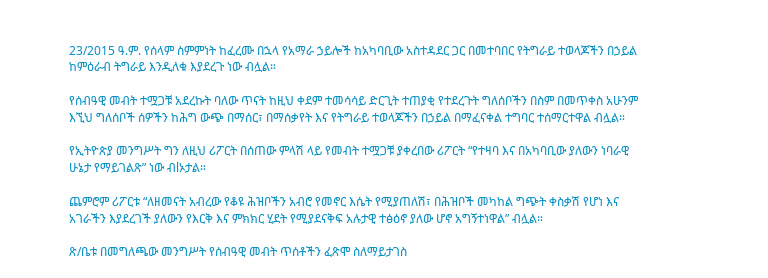23/2015 ዓ.ም. የሰላም ስምምነት ከፈረሙ በኋላ የአማራ ኃይሎች ከአካባቢው አስተዳደር ጋር በመተባበር የትግራይ ተወላጆችን በኃይል ከምዕራብ ትግራይ እንዲለቁ እያደረጉ ነው ብሏል።

የሰብዓዊ መብት ተሟጋቹ አደረኩት ባለው ጥናት ከዚህ ቀደም ተመሳሳይ ድርጊት ተጠያቂ የተደረጉት ግለሰቦችን በስም በመጥቀስ አሁንም እኚህ ግለሰቦች ሰዎችን ከሕግ ውጭ በማሰር፣ በማሰቃየት እና የትግራይ ተወላጆችን በኃይል በማፈናቀል ተግባር ተሰማርተዋል ብሏል።

የኢትዮጵያ መንግሥት ግን ለዚህ ሪፖርት በሰጠው ምላሽ ላይ የመብት ተሟጋቹ ያቀረበው ሪፖርት “የተዛባ እና በአካባቢው ያለውን ነባራዊ ሁኔታ የማይገልጽ” ነው ብlኦታል።

ጨምሮም ሪፖርቱ “ለዘመናት አብረው የቆዩ ሕዝቦችን አብሮ የመኖር እሴት የሚያጠለሽ፣ በሕዝቦች መካከል ግጭት ቀስቃሽ የሆነ እና አገራችን እያደረገች ያለውን የእርቅ እና ምክክር ሂደት የሚያደናቅፍ አሉታዊ ተፅዕኖ ያለው ሆኖ አግኝተነዋል” ብሏል።

ጽ/ቤቱ በመግለጫው መንግሥት የሰብዓዊ መብት ጥሰቶችን ፈጽሞ ስለማይታገስ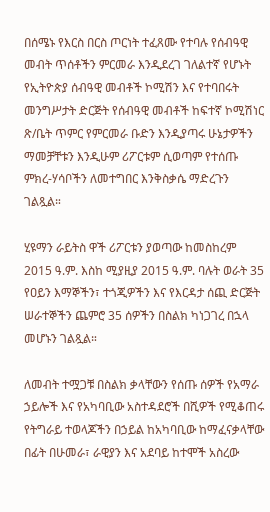በሰሜኑ የእርስ በርስ ጦርነት ተፈጸሙ የተባሉ የሰብዓዊ መብት ጥሰቶችን ምርመራ እንዲደረገ ገለልተኛ የሆኑት የኢትዮጵያ ሰብዓዊ መብቶች ኮሚሽን እና የተባበሩት መንግሥታት ድርጅት የሰብዓዊ መብቶች ከፍተኛ ኮሚሽነር ጽ/ቤት ጥምር የምርመራ ቡድን እንዲያጣሩ ሁኔታዎችን ማመቻቸቱን እንዲሁም ሪፖርቱም ሲወጣም የተሰጡ ምክረ-ሃሳቦችን ለመተግበር እንቅስቃሴ ማድረጉን ገልጿል።

ሂዩማን ራይትስ ዋች ሪፖርቱን ያወጣው ከመስከረም 2015 ዓ.ም. እስከ ሚያዚያ 2015 ዓ.ም. ባሉት ወራት 35 የዐይን እማኞችን፣ ተጎጂዎችን እና የእርዳታ ሰጪ ድርጅት ሠራተኞችን ጨምሮ 35 ሰዎችን በስልክ ካነጋገረ በኋላ መሆኑን ገልጿል።

ለመብት ተሟጋቹ በስልክ ቃላቸውን የሰጡ ሰዎች የአማራ ኃይሎች እና የአካባቢው አስተዳደሮች በሺዎች የሚቆጠሩ የትግራይ ተወላጆችን በኃይል ከአካባቢው ከማፈናቃላቸው በፊት በሁመራ፣ ራዊያን እና አደባይ ከተሞች አስረው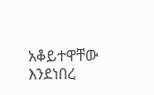አቆይተዋቸው እንደነበረ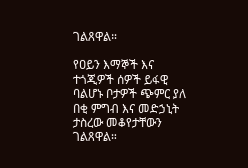ገልጸዋል።

የዐይን እማኞች እና ተጎጂዎች ሰዎች ይፋዊ ባልሆኑ ቦታዎች ጭምር ያለ በቂ ምግብ እና መድኃኒት ታስረው መቆየታቸውን ገልጸዋል።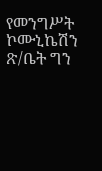የመንግሥት ኮሙኒኬሽን ጽ/ቤት ግን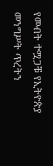የመብት ተሟጋቹ የኢትዮጵያ መንግሥት ጥረትን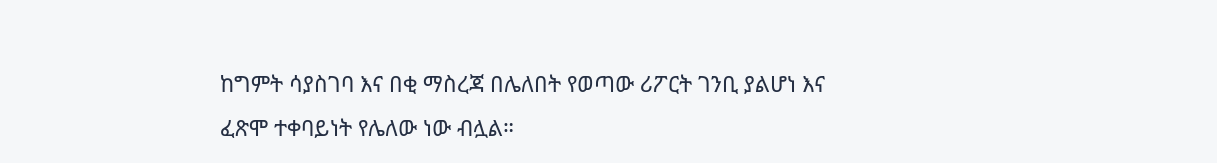ከግምት ሳያስገባ እና በቂ ማስረጃ በሌለበት የወጣው ሪፖርት ገንቢ ያልሆነ እና ፈጽሞ ተቀባይነት የሌለው ነው ብሏል።